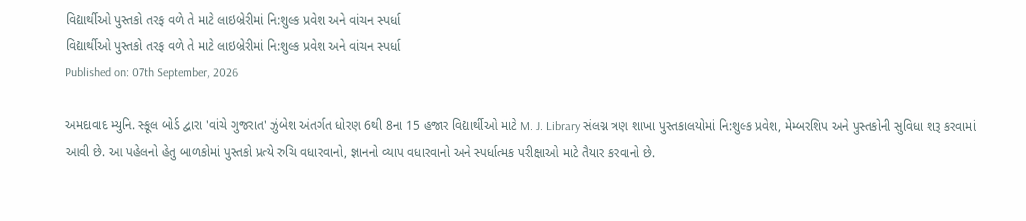વિદ્યાર્થીઓ પુસ્તકો તરફ વળે તે માટે લાઇબ્રેરીમાં નિ:શુલ્ક પ્રવેશ અને વાંચન સ્પર્ધા
વિદ્યાર્થીઓ પુસ્તકો તરફ વળે તે માટે લાઇબ્રેરીમાં નિ:શુલ્ક પ્રવેશ અને વાંચન સ્પર્ધા
Published on: 07th September, 2026

અમદાવાદ મ્યુનિ. સ્કૂલ બોર્ડ દ્વારા 'વાંચે ગુજરાત' ઝુંબેશ અંતર્ગત ધોરણ 6થી 8ના 15 હજાર વિદ્યાર્થીઓ માટે M. J. Library સંલગ્ન ત્રણ શાખા પુસ્તકાલયોમાં નિ:શુલ્ક પ્રવેશ, મેમ્બરશિપ અને પુસ્તકોની સુવિધા શરૂ કરવામાં આવી છે. આ પહેલનો હેતુ બાળકોમાં પુસ્તકો પ્રત્યે રુચિ વધારવાનો, જ્ઞાનનો વ્યાપ વધારવાનો અને સ્પર્ધાત્મક પરીક્ષાઓ માટે તૈયાર કરવાનો છે.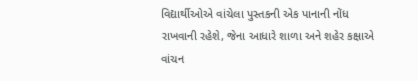વિદ્યાર્થીઓએ વાંચેલા પુસ્તકની એક પાનાની નોંધ રાખવાની રહેશે, જેના આધારે શાળા અને શહેર કક્ષાએ વાંચન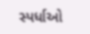સ્પર્ધાઓ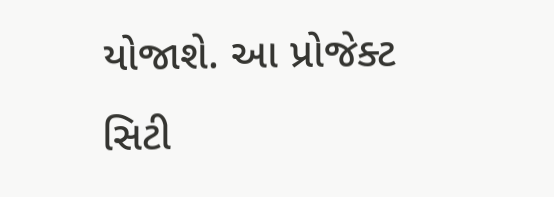યોજાશે. આ પ્રોજેક્ટ સિટી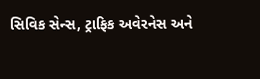સિવિક સેન્સ, ટ્રાફિક અવેરનેસ અને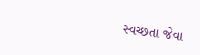સ્વચ્છતા જેવા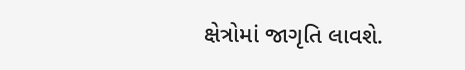ક્ષેત્રોમાં જાગૃતિ લાવશે.